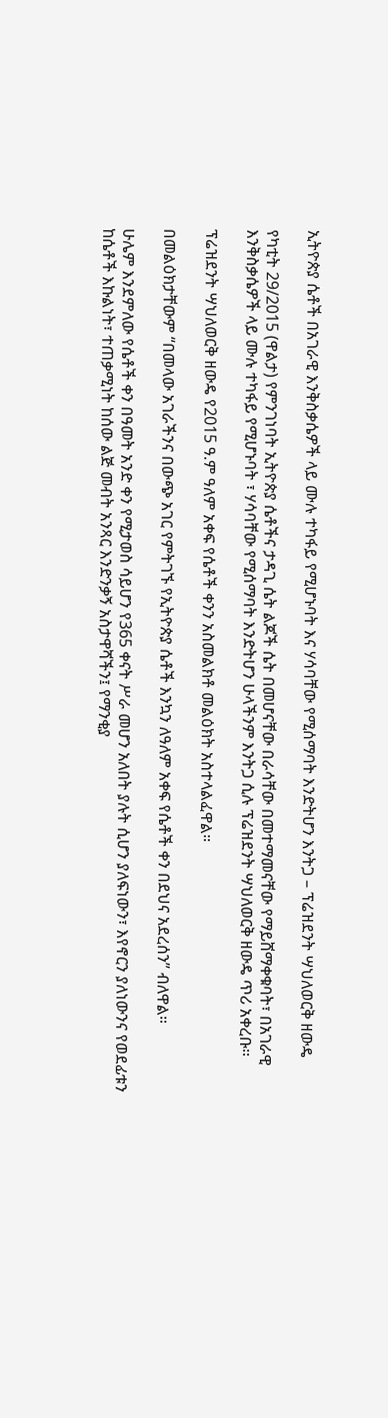ኢትዮጵያ ሴቶች በአገራዊ እንቅስቃሴዎች ላይ ሙሉ ተካፋይ የሚሆኑባት እና ሃሳባቸው የሚሰማባት እንድትሆን እንትጋ – ፕሬዝደንት ሣህለወርቅ ዘውዴ

የካቲት 29/2015 (ዋልታ) የምንገነባት ኢትዮጵያ ሴቶችና ታዳጊ ሴት ልጆች ሴት በመሆናቸው በራሳቸው በመተማመናቸው የማይሸማቀቁባት፣ በአገራዊ እንቅስቃሴዎች ላይ ሙሉ ተካፋይ የሚሆኑባት ፣ ሃሳባቸው የሚሰማባት እንድትሆን ሁላችንም እንትጋ ሲሉ ፕሬዝደንት ሣህለወርቅ ዘውዴ ጥሪ አቀረቡ፡፡

ፕሬዝደንት ሣህለወርቅ ዘውዴ የ2015 ዓ.ም ዓለም አቀፍ የሴቶች ቀንን አስመልክቶ መልዕክት አስተላልፈዋል።

በመልዕክታቸውም “በመላው አገራችንና በውጭ አገር የምትገኙ የኢትዮጵያ ሴቶች እንኳን ለዓለም አቀፍ የሴቶች ቀን በደህና አደረሰን” ብለዋል።

ሁሌም እንደምለው የሴቶች ቀን በዓመት አንድ ቀን የሚታወስ ሳይሆን የ365 ቀናት ሥራ መሆን አለበት ያሉት ሲሆን ያለፍነውን፣ እየኖርን ያለነውንና የወደፊቱን ከሴቶች እኩልነት፣ ተጠቃሚነት ከሰው ልጅ መብት አንጻር እንድንቃኝ አስታዋሻችን፤ የማንቂያ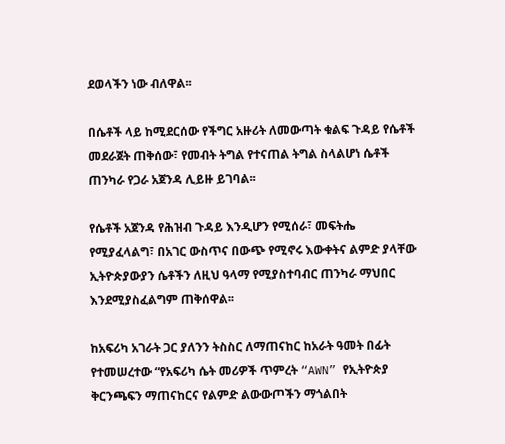ደወላችን ነው ብለዋል፡፡

በሴቶች ላይ ከሚደርሰው የችግር አዙሪት ለመውጣት ቁልፍ ጉዳይ የሴቶች መደራጀት ጠቅሰው፣ የመብት ትግል የተናጠል ትግል ስላልሆነ ሴቶች ጠንካራ የጋራ አጀንዳ ሊይዙ ይገባል፡፡

የሴቶች አጀንዳ የሕዝብ ጉዳይ እንዲሆን የሚሰራ፣ መፍትሔ የሚያፈላልግ፣ በአገር ውስጥና በውጭ የሚኖሩ እውቀትና ልምድ ያላቸው ኢትዮጵያውያን ሴቶችን ለዚህ ዓላማ የሚያስተባብር ጠንካራ ማህበር እንደሚያስፈልግም ጠቅሰዋል፡፡

ከአፍሪካ አገራት ጋር ያለንን ትስስር ለማጠናከር ከአራት ዓመት በፊት የተመሠረተው “የአፍሪካ ሴት መሪዎች ጥምረት “AWN” የኢትዮጵያ ቅርንጫፍን ማጠናከርና የልምድ ልውውጦችን ማጎልበት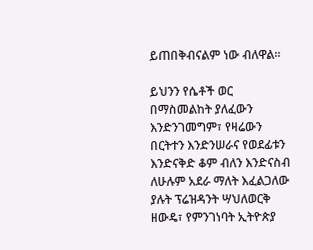ይጠበቅብናልም ነው ብለዋል፡፡

ይህንን የሴቶች ወር በማስመልከት ያለፈውን እንድንገመግም፣ የዛሬውን በርትተን እንድንሠራና የወደፊቱን እንድናቅድ ቆም ብለን እንድናስብ ለሁሉም አደራ ማለት እፈልጋለው ያሉት ፕሬዝዳንት ሣህለወርቅ ዘውዴ፣ የምንገነባት ኢትዮጵያ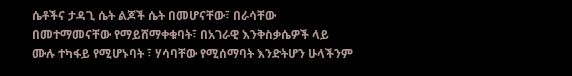ሴቶችና ታዳጊ ሴት ልጆች ሴት በመሆናቸው፣ በራሳቸው በመተማመናቸው የማይሸማቀቁባት፣ በአገራዊ እንቅስቃሴዎች ላይ ሙሉ ተካፋይ የሚሆኑባት ፣ ሃሳባቸው የሚሰማባት እንድትሆን ሁላችንም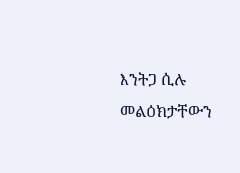እንትጋ ሲሉ መልዕክታቸውን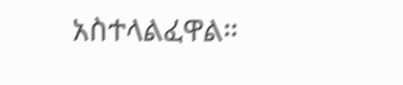አስተላልፈዋል።